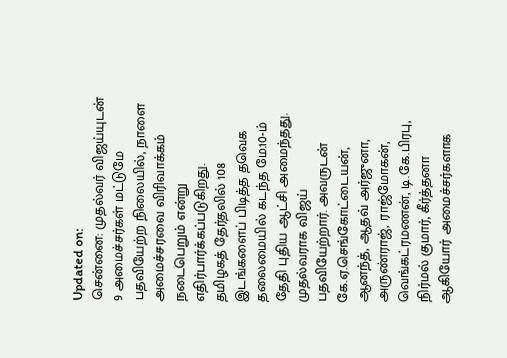Updated on:
சென்னை: முதல்வர் விஜய்யுடன் 9 அமைச்சர்கள் மட்டுமே பதவியேற்ற நிலையில், நாளை அமைச்சரவை விரிவாக்கம் நடைபெறும் என்று எதிர்பார்க்கப்படுகிறது.
தமிழகத் தேர்தலில் 108 இடங்களைப் பிடித்த தவெக தலைமையில் கடந்த மே.10-ம் தேதி புதிய ஆட்சி அமைந்தது. முதல்வராக விஜய் பதவியேற்றார். அவருடன் கே.ஏ.செங்கோட்டையன், ஆனந்த், ஆதவ் அர்ஜுனா, அருண்ராஜ், ராஜ்மோகன், வெங்கட்ரமணன், டி.கே.பிரபு, நிர்மல் குமார், கீர்த்தனா ஆகியோர் அமைச்சர்களாக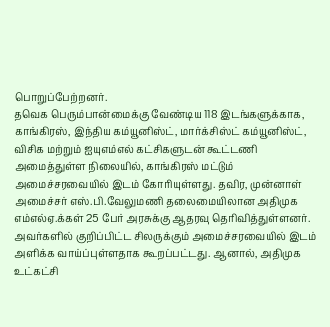பொறுப்பேற்றனர்.
தவெக பெரும்பான்மைக்கு வேண்டிய 118 இடங்களுக்காக, காங்கிரஸ், இந்திய கம்யூனிஸ்ட், மார்க்சிஸ்ட் கம்யூனிஸ்ட், விசிக மற்றும் ஐயுஎம்எல் கட்சிகளுடன் கூட்டணி அமைத்துள்ள நிலையில், காங்கிரஸ் மட்டும் அமைச்சரவையில் இடம் கோரியுள்ளது. தவிர, முன்னாள் அமைச்சர் எஸ்.பி.வேலுமணி தலைமையிலான அதிமுக எம்எல்ஏ.க்கள் 25 பேர் அரசுக்கு ஆதரவு தெரிவித்துள்ளனர். அவர்களில் குறிப்பிட்ட சிலருக்கும் அமைச்சரவையில் இடம் அளிக்க வாய்ப்புள்ளதாக கூறப்பட்டது. ஆனால், அதிமுக உட்கட்சி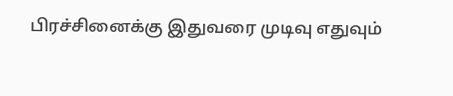பிரச்சினைக்கு இதுவரை முடிவு எதுவும்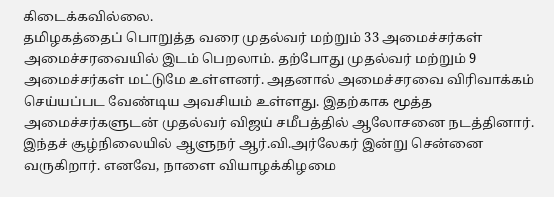கிடைக்கவில்லை.
தமிழகத்தைப் பொறுத்த வரை முதல்வர் மற்றும் 33 அமைச்சர்கள் அமைச்சரவையில் இடம் பெறலாம். தற்போது முதல்வர் மற்றும் 9 அமைச்சர்கள் மட்டுமே உள்ளனர். அதனால் அமைச்சரவை விரிவாக்கம் செய்யப்பட வேண்டிய அவசியம் உள்ளது. இதற்காக மூத்த அமைச்சர்களுடன் முதல்வர் விஜய் சமீபத்தில் ஆலோசனை நடத்தினார்.
இந்தச் சூழ்நிலையில் ஆளுநர் ஆர்.வி.அர்லேகர் இன்று சென்னை வருகிறார். எனவே, நாளை வியாழக்கிழமை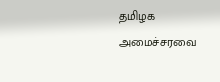தமிழக அமைச்சரவை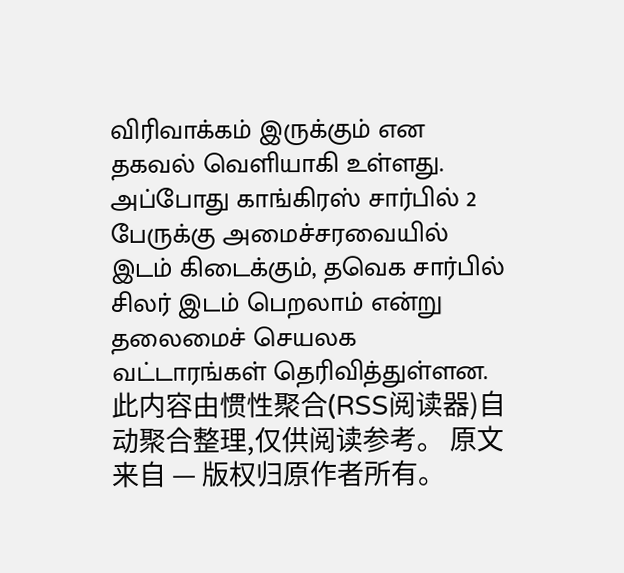விரிவாக்கம் இருக்கும் என தகவல் வெளியாகி உள்ளது. அப்போது காங்கிரஸ் சார்பில் 2 பேருக்கு அமைச்சரவையில் இடம் கிடைக்கும், தவெக சார்பில் சிலர் இடம் பெறலாம் என்று தலைமைச் செயலக வட்டாரங்கள் தெரிவித்துள்ளன.
此内容由惯性聚合(RSS阅读器)自动聚合整理,仅供阅读参考。 原文来自 — 版权归原作者所有。